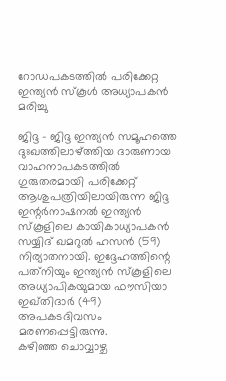റോഡപകടത്തില്‍ പരിക്കേറ്റ ഇന്ത്യന്‍ സ്‌കൂള്‍ അധ്യാപകന്‍ മരിച്ചു

ജിദ്ദ - ജിദ്ദ ഇന്ത്യന്‍ സമൂഹത്തെ ദുഃഖത്തിലാഴ്ത്തിയ ദാരുണായ വാഹനാപകടത്തില്‍ ഗുരുതരമായി പരിക്കേറ്റ് ആശുപത്രിയിലായിരുന്ന ജിദ്ദ ഇന്റര്‍നാഷനല്‍ ഇന്ത്യന്‍ സ്‌കൂളിലെ കായികാധ്യാപകന്‍ സയ്യിദ് ഖമറുല്‍ ഹസന്‍ (59) നിര്യാതനായി. ഇദ്ദേഹത്തിന്റെ പത്‌നിയും ഇന്ത്യന്‍ സ്‌കൂളിലെ അധ്യാപികയുമായ ഫൗസിയാ ഇഖ്തിദാര്‍ (49) അപകടദിവസം മരണപ്പെട്ടിരുന്നു.
കഴിഞ്ഞ ചൊവ്വാഴ്ച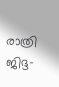രാത്രി ജിദ്ദ-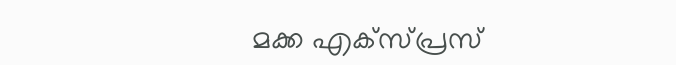മക്ക എക്‌സ്പ്രസ്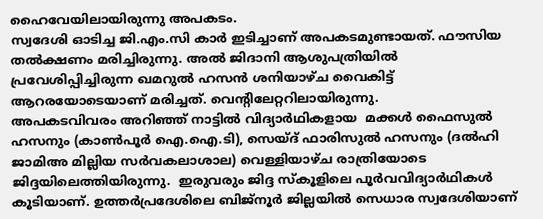ഹൈവേയിലായിരുന്നു അപകടം.
സ്വദേശി ഓടിച്ച ജി.എം.സി കാര്‍ ഇടിച്ചാണ് അപകടമുണ്ടായത്. ഫൗസിയ തല്‍ക്ഷണം മരിച്ചിരുന്നു. അല്‍ ജിദാനി ആശുപത്രിയില്‍ പ്രവേശിപ്പിച്ചിരുന്ന ഖമറുല്‍ ഹസന്‍ ശനിയാഴ്ച വൈകിട്ട് ആറരയോടെയാണ് മരിച്ചത്. വെന്റിലേറ്ററിലായിരുന്നു.
അപകടവിവരം അറിഞ്ഞ് നാട്ടില്‍ വിദ്യാര്‍ഥികളായ  മക്കള്‍ ഫൈസുല്‍ ഹസനും (കാണ്‍പൂര്‍ ഐ.ഐ.ടി), സെയ്ദ് ഫാരിസുല്‍ ഹസനും (ദല്‍ഹി ജാമിഅ മില്ലിയ സര്‍വകലാശാല) വെള്ളിയാഴ്ച രാത്രിയോടെ ജിദ്ദയിലെത്തിയിരുന്നു.  ഇരുവരും ജിദ്ദ സ്‌കൂളിലെ പൂര്‍വവിദ്യാര്‍ഥികള്‍ കൂടിയാണ്. ഉത്തര്‍പ്രദേശിലെ ബിജ്‌നൂര്‍ ജില്ലയില്‍ സെധാര സ്വദേശിയാണ്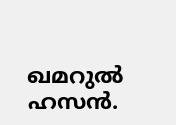ഖമറുല്‍ ഹസന്‍.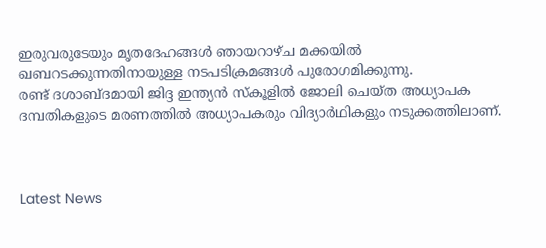ഇരുവരുടേയും മൃതദേഹങ്ങള്‍ ഞായറാഴ്ച മക്കയില്‍ ഖബറടക്കുന്നതിനായുള്ള നടപടിക്രമങ്ങള്‍ പുരോഗമിക്കുന്നു.
രണ്ട് ദശാബ്ദമായി ജിദ്ദ ഇന്ത്യന്‍ സ്‌കൂളില്‍ ജോലി ചെയ്ത അധ്യാപക ദമ്പതികളുടെ മരണത്തില്‍ അധ്യാപകരും വിദ്യാര്‍ഥികളും നടുക്കത്തിലാണ്.



Latest News